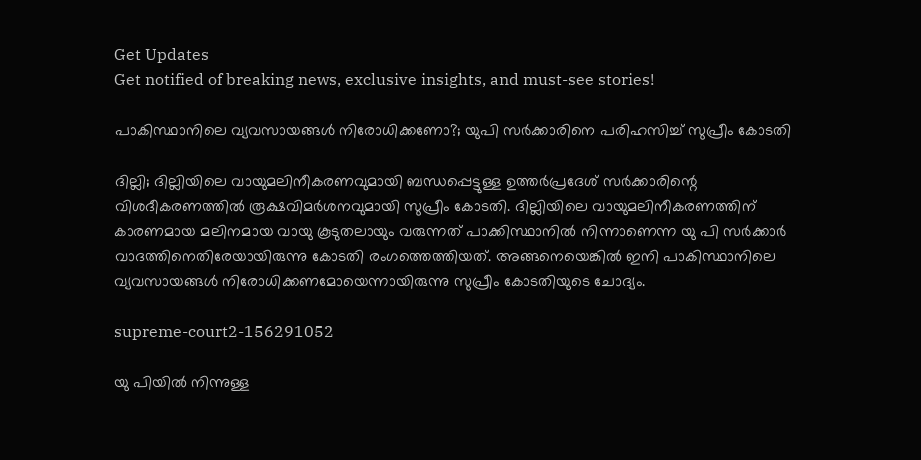Get Updates
Get notified of breaking news, exclusive insights, and must-see stories!

പാകിസ്ഥാനിലെ വ്യവസായങ്ങൾ നിരോധിക്കണോ?; യുപി സർക്കാരിനെ പരിഹസിച്ച് സുപ്രീം കോടതി

ദില്ലി; ദില്ലിയിലെ വായുമലിനീകരണവുമായി ബന്ധപ്പെട്ടുള്ള ഉത്തർപ്രദേശ് സർക്കാരിന്റെ വിശദീകരണത്തിൽ രൂക്ഷവിമർശനവുമായി സുപ്രീം കോടതി. ദില്ലിയിലെ വായുമലിനീകരണത്തിന് കാരണമായ മലിനമായ വായു കൂടുതലായും വരുന്നത് പാക്കിസ്ഥാനിൽ നിന്നാണെന്ന യു പി സർക്കാർ വാദത്തിനെതിരേയായിരുന്നു കോടതി രംഗത്തെത്തിയത്. അങ്ങനെയെങ്കിൽ ഇനി പാകിസ്ഥാനിലെ വ്യവസായങ്ങൾ നിരോധിക്കണമോയെന്നായിരുന്നു സുപ്രീം കോടതിയുടെ ചോദ്യം.

supreme-court2-156291052

യു പിയിൽ നിന്നുള്ള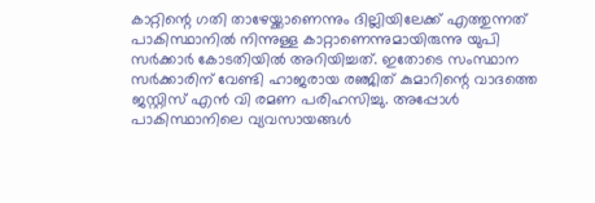കാറ്റിന്റെ ഗതി താഴേയ്ക്കാണെന്നും ദില്ലിയിലേക്ക് എത്തുന്നത് പാകിസ്ഥാനിൽ നിന്നുള്ള കാറ്റാണെന്നുമായിരുന്നു യുപി സർക്കാർ കോടതിയിൽ അറിയിച്ചത്. ഇതോടെ സംസ്ഥാന സർക്കാരിന് വേണ്ടി ഹാജരായ രഞ്ജിത് കുമാറിന്റെ വാദത്തെ ജസ്റ്റിസ് എൻ വി രമണ പരിഹസിച്ചു. അപ്പോൾ പാകിസ്ഥാനിലെ വ്യവസായങ്ങൾ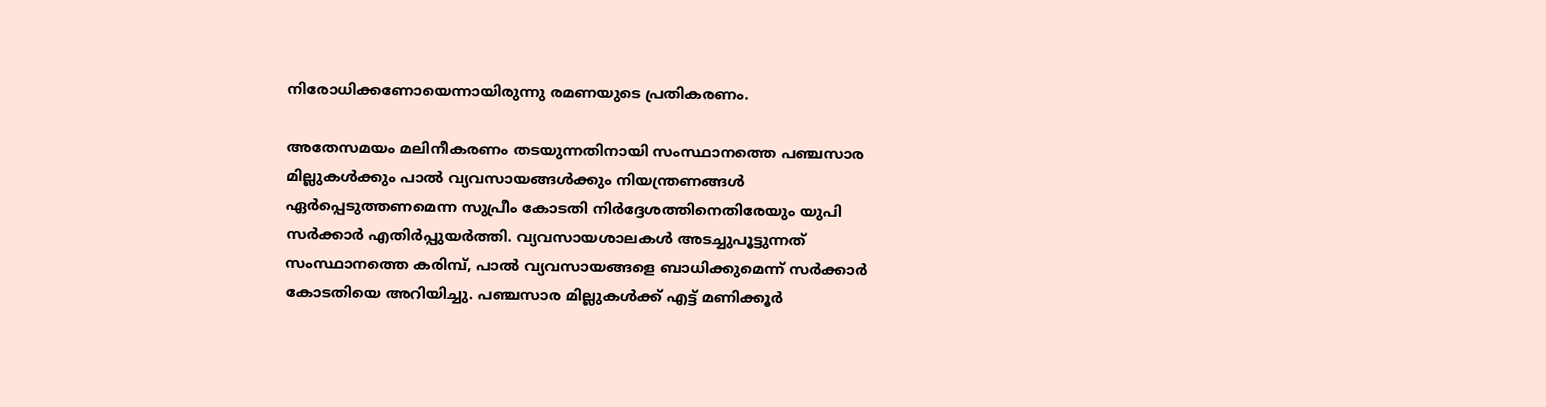നിരോധിക്കണോയെന്നായിരുന്നു രമണയുടെ പ്രതികരണം.

അതേസമയം മലിനീകരണം തടയുന്നതിനായി സംസ്ഥാനത്തെ പഞ്ചസാര മില്ലുകൾക്കും പാൽ വ്യവസായങ്ങൾക്കും നിയന്ത്രണങ്ങൾ ഏർപ്പെടുത്തണമെന്ന സുപ്രീം കോടതി നിർദ്ദേശത്തിനെതിരേയും യുപി സർക്കാർ എതിർപ്പുയർത്തി. വ്യവസായശാലകൾ അടച്ചുപൂട്ടുന്നത് സംസ്ഥാനത്തെ കരിമ്പ്, പാൽ വ്യവസായങ്ങളെ ബാധിക്കുമെന്ന് സർക്കാർ കോടതിയെ അറിയിച്ചു. പഞ്ചസാര മില്ലുകൾക്ക് എട്ട് മണിക്കൂർ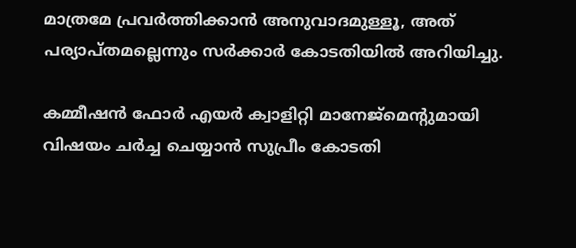മാത്രമേ പ്രവർത്തിക്കാൻ അനുവാദമുള്ളൂ, അത് പര്യാപ്തമല്ലെന്നും സർക്കാർ കോടതിയിൽ അറിയിച്ചു.

കമ്മീഷൻ ഫോർ എയർ ക്വാളിറ്റി മാനേജ്‌മെന്റുമായി വിഷയം ചർച്ച ചെയ്യാൻ സുപ്രീം കോടതി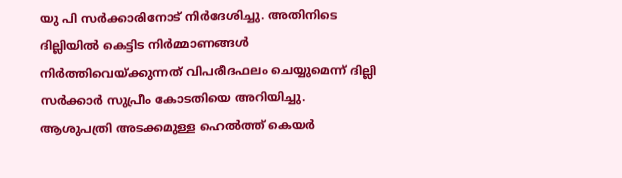യു പി സർക്കാരിനോട് നിർദേശിച്ചു. അതിനിടെ ദില്ലിയിൽ കെട്ടിട നിർമ്മാണങ്ങൾ നിർത്തിവെയ്ക്കുന്നത് വിപരീദഫലം ചെയ്യുമെന്ന് ദില്ലി സർക്കാർ സുപ്രീം കോടതിയെ അറിയിച്ചു. ആശുപത്രി അടക്കമുള്ള ഹെൽത്ത് കെയർ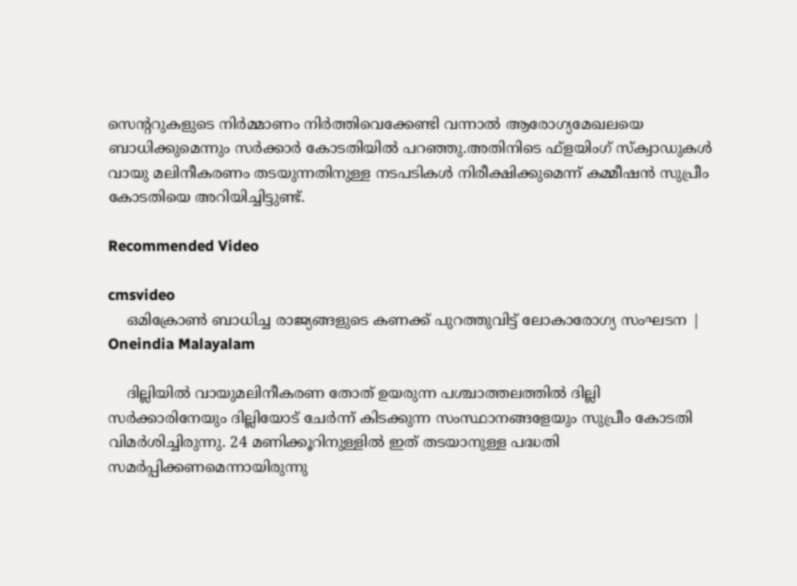സെന്ററുകളുടെ നിർമ്മാണം നിർത്തിവെക്കേണ്ടി വന്നാൽ ആരോഗ്യമേഖലയെ ബാധിക്കുമെന്നും സർക്കാർ കോടതിയിൽ പറഞ്ഞു.അതിനിടെ ഫ്‌ളയിംഗ് സ്‌ക്വാഡുകൾ വായു മലിനീകരണം തടയുന്നതിനുള്ള നടപടികൾ നിരീക്ഷിക്കുമെന്ന് കമ്മീഷൻ സുപ്രീം കോടതിയെ അറിയിച്ചിട്ടുണ്ട്.

Recommended Video

cmsvideo
    ഒമിക്രോണ്‍ ബാധിച്ച രാജ്യങ്ങളുടെ കണക്ക് പുറത്തുവിട്ട് ലോകാരോഗ്യ സംഘടന | Oneindia Malayalam

    ദില്ലിയിൽ വായുമലിനീകരണ തോത് ഉയരുന്ന പശ്ചാത്തലത്തിൽ ദില്ലി സർക്കാരിനേയും ദില്ലിയോട് ചേർന്ന് കിടക്കുന്ന സംസ്ഥാനങ്ങളേയും സുപ്രീം കോടതി വിമർശിച്ചിരുന്നു. 24 മണിക്കൂറിനുള്ളിൽ ഇത് തടയാനുള്ള പദ്ധതി സമർപ്പിക്കണമെന്നായിരുന്നു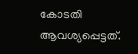കോടതി ആവശ്യപ്പെട്ടത്.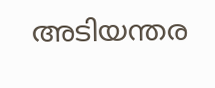അടിയന്തര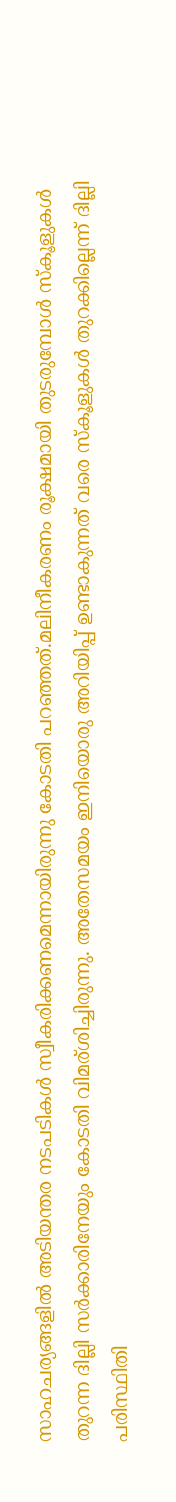സാഹചര്യങ്ങളിൽ അടിയന്തര നടപടികൾ സ്വീകരിക്കണമെന്നായിരുന്നു കോടതി പറഞ്ഞത്.മലിനീകരണം രൂക്ഷമായി തുടരുമ്പോള്‍ സ്‌കൂളുകള്‍ തുറന്ന ദില്ലി സർക്കാരിനേയും കോടതി വിമര‍്ശിച്ചിരുന്നു. അതേസമയം ഇനിയൊരു അറിയിപ്പ് ഉണ്ടാകുന്നത് വരെ സ്കൂളുകൾ തുറക്കില്ലെന്ന് ദില്ലി പരിസ്ഥിതി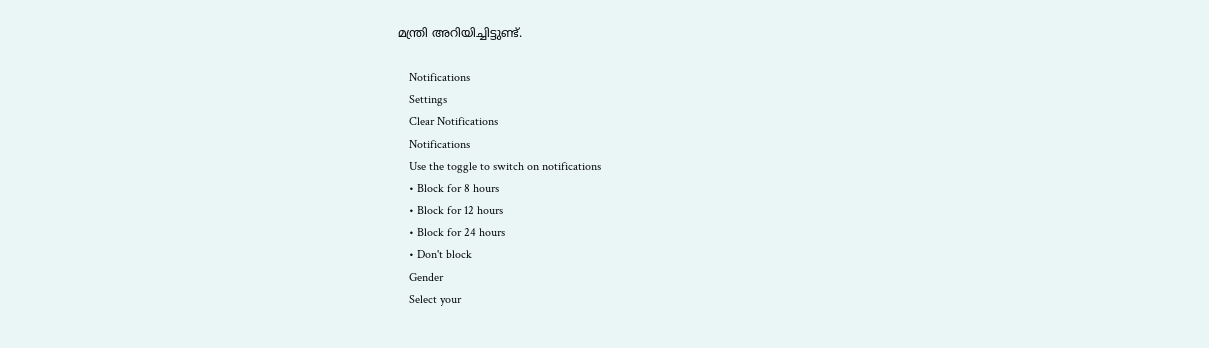മന്ത്രി അറിയിച്ചിട്ടുണ്ട്.

    Notifications
    Settings
    Clear Notifications
    Notifications
    Use the toggle to switch on notifications
    • Block for 8 hours
    • Block for 12 hours
    • Block for 24 hours
    • Don't block
    Gender
    Select your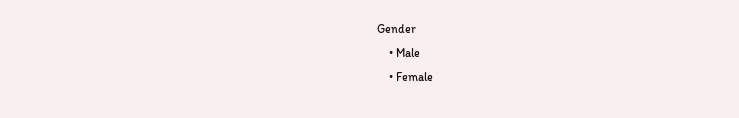Gender
    • Male
    • Female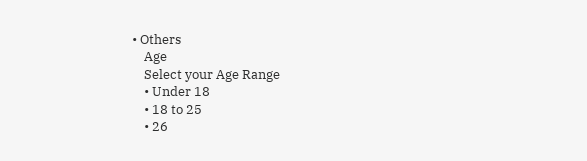• Others
    Age
    Select your Age Range
    • Under 18
    • 18 to 25
    • 26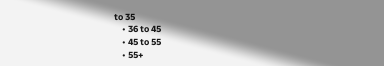to 35
    • 36 to 45
    • 45 to 55
    • 55+